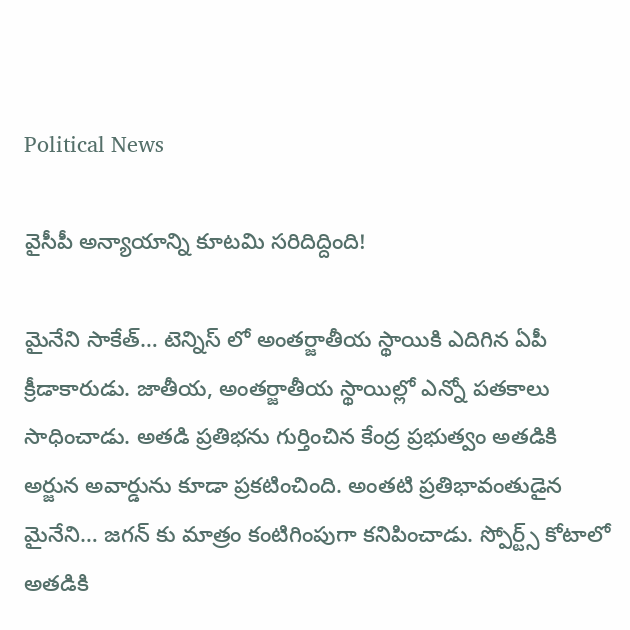Political News

వైసీపీ అన్యాయాన్ని కూటమి సరిదిద్దింది!

మైనేని సాకేత్… టెన్నిస్ లో అంతర్జాతీయ స్థాయికి ఎదిగిన ఏపీ క్రీడాకారుడు. జాతీయ, అంతర్జాతీయ స్థాయిల్లో ఎన్నో పతకాలు సాధించాడు. అతడి ప్రతిభను గుర్తించిన కేంద్ర ప్రభుత్వం అతడికి అర్జున అవార్డును కూడా ప్రకటించింది. అంతటి ప్రతిభావంతుడైన మైనేని… జగన్ కు మాత్రం కంటిగింపుగా కనిపించాడు. స్పోర్ట్స్ కోటాలో అతడికి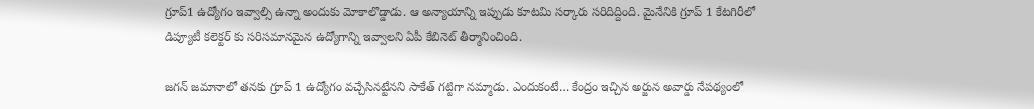గ్రూప్1 ఉద్యోగం ఇవ్వాల్సి ఉన్నా అందుకు మోకాలొడ్డాడు. ఆ అన్యాయాన్ని ఇప్పుడు కూటమి సర్కారు సరిదిద్దింది. మైనేనికి గ్రూప్ 1 కేటగిరీలో డిప్యూటీ కలెక్టర్ కు సరిసమానమైన ఉద్యోగాన్ని ఇవ్వాలని ఏపీ కేబినెట్ తీర్మానించింది.

జగన్ జమానాలో తనకు గ్రూప్ 1 ఉద్యోగం వచ్చేసినట్టేనని సాకేత్ గట్టిగా నమ్మాడు. ఎందుకంటే… కేంద్రం ఇచ్చిన అర్జున అవార్డు నేపథ్యంలో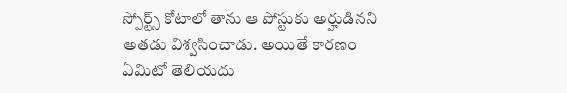స్పోర్ట్స్ కోటాలో తాను ఆ పోస్టుకు అర్హుడినని అతడు విశ్వసించాడు. అయితే కారణం ఏమిటో తెలియదు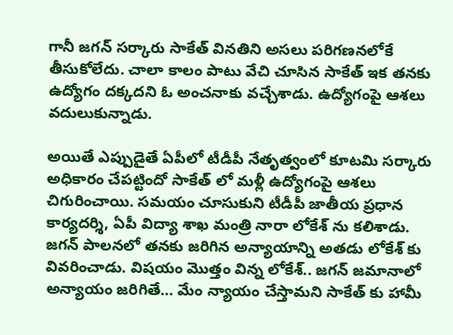గానీ జగన్ సర్కారు సాకేత్ వినతిని అసలు పరిగణనలోకే తీసుకోలేదు. చాలా కాలం పాటు వేచి చూసిన సాకేత్ ఇక తనకు ఉద్యోగం దక్కదని ఓ అంచనాకు వచ్చేశాడు. ఉద్యోగంపై ఆశలు వదులుకున్నాడు.

అయితే ఎప్పుడైతే ఏపీలో టీడీపీ నేతృత్వంలో కూటమి సర్కారు అధికారం చేపట్టిందో సాకేత్ లో మళ్లీ ఉద్యోగంపై ఆశలు చిగురించాయి. సమయం చూసుకుని టీడీపీ జాతీయ ప్రధాన కార్యదర్శి, ఏపీ విద్యా శాఖ మంత్రి నారా లోకేశ్ ను కలిశాడు. జగన్ పాలనలో తనకు జరిగిన అన్యాయాన్ని అతడు లోకేశ్ కు వివరించాడు. విషయం మొత్తం విన్న లోకేశ్.. జగన్ జమానాలో అన్యాయం జరిగితే… మేం న్యాయం చేస్తామని సాకేత్ కు హామీ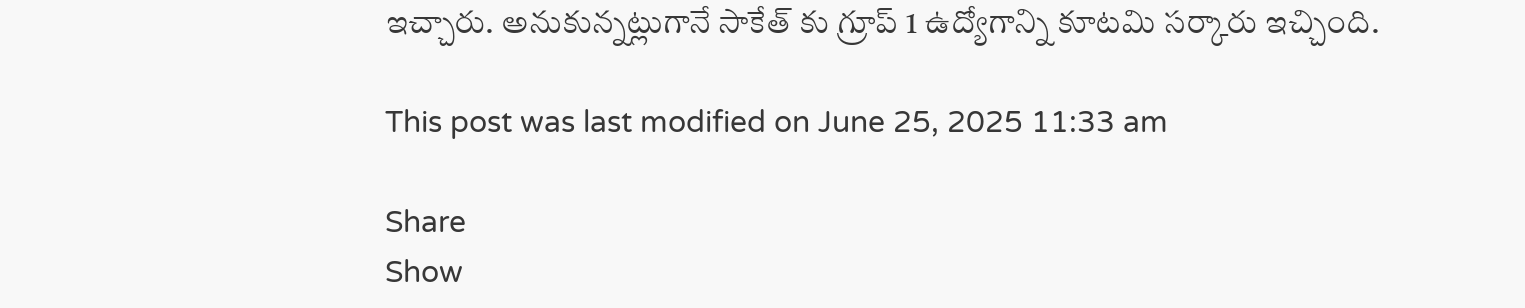ఇచ్చారు. అనుకున్నట్లుగానే సాకేత్ కు గ్రూప్ 1 ఉద్యోగాన్ని కూటమి సర్కారు ఇచ్చింది.

This post was last modified on June 25, 2025 11:33 am

Share
Show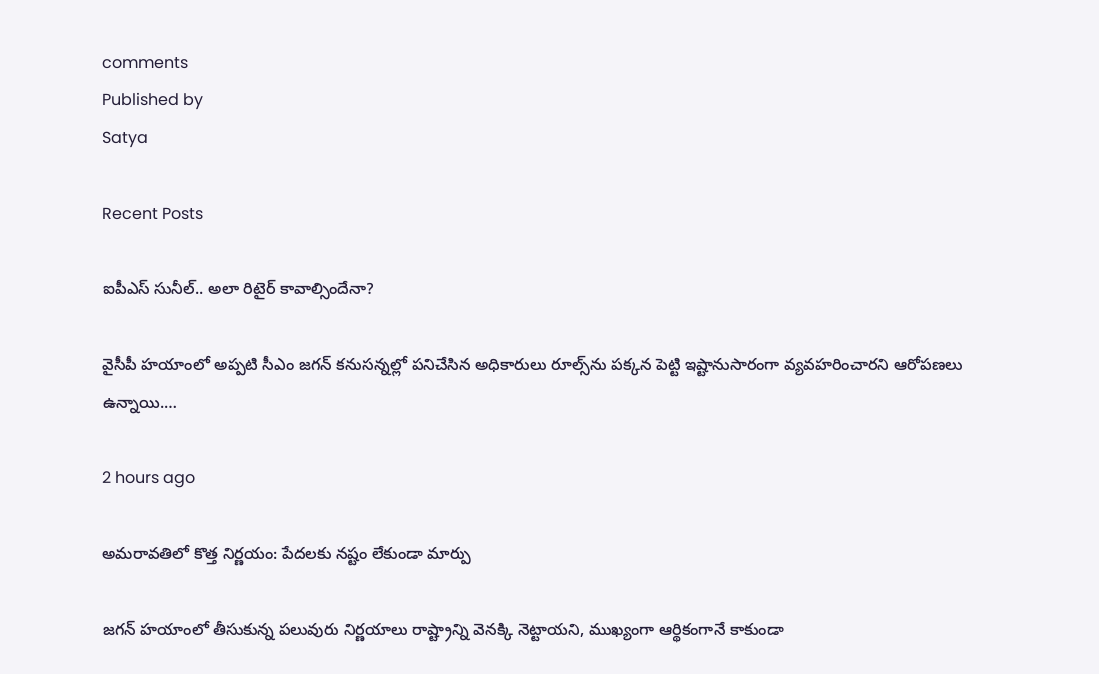comments
Published by
Satya

Recent Posts

ఐపీఎస్ సునీల్.. అలా రిటైర్ కావాల్సిందేనా?

వైసీపీ హయాంలో అప్పటి సీఎం జగన్ కనుసన్నల్లో పనిచేసిన అధికారులు రూల్స్‌ను పక్కన పెట్టి ఇష్టానుసారంగా వ్యవహరించారని ఆరోపణలు ఉన్నాయి.…

2 hours ago

అమరావతిలో కొత్త నిర్ణయం: పేదలకు నష్టం లేకుండా మార్పు

జగన్ హయాంలో తీసుకున్న పలువురు నిర్ణయాలు రాష్ట్రాన్ని వెనక్కి నెట్టాయని, ముఖ్యంగా ఆర్థికంగానే కాకుండా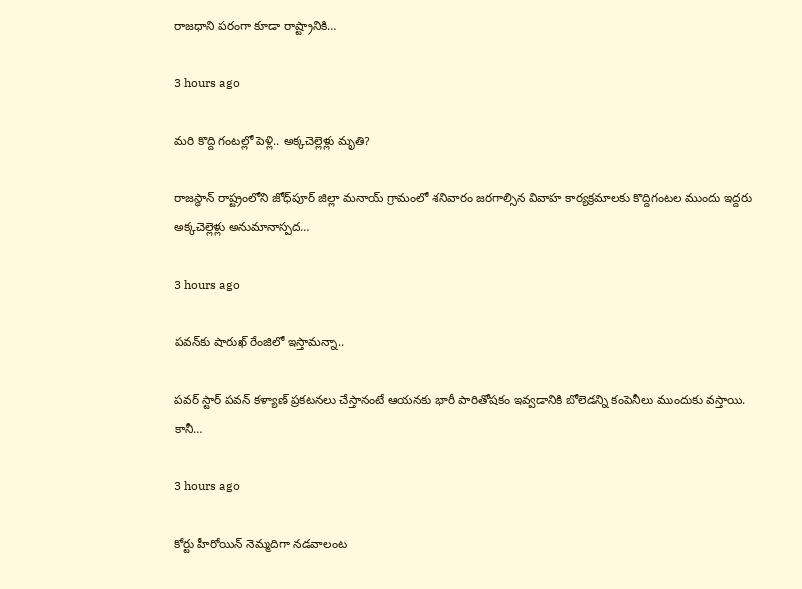రాజధాని పరంగా కూడా రాష్ట్రానికి…

3 hours ago

మరి కొద్ది గంటల్లో పెళ్లి.. అక్కచెల్లెళ్లు మృతి?

రాజస్థాన్ రాష్ట్రంలోని జోధ్‌పూర్ జిల్లా మనాయ్ గ్రామంలో శనివారం జరగాల్సిన వివాహ కార్యక్రమాలకు కొద్దిగంటల ముందు ఇద్దరు అక్కచెల్లెళ్లు అనుమానాస్పద…

3 hours ago

ప‌వ‌న్‌కు షారుఖ్ రేంజిలో ఇస్తామ‌న్నా..

ప‌వ‌ర్ స్టార్ ప‌వ‌న్ క‌ళ్యాణ్ ప్ర‌క‌ట‌న‌లు చేస్తానంటే ఆయ‌న‌కు భారీ పారితోష‌కం ఇవ్వ‌డానికి బోలెడ‌న్ని కంపెనీలు ముందుకు వ‌స్తాయి. కానీ…

3 hours ago

కోర్టు హీరోయిన్ నెమ్మదిగా నడవాలంట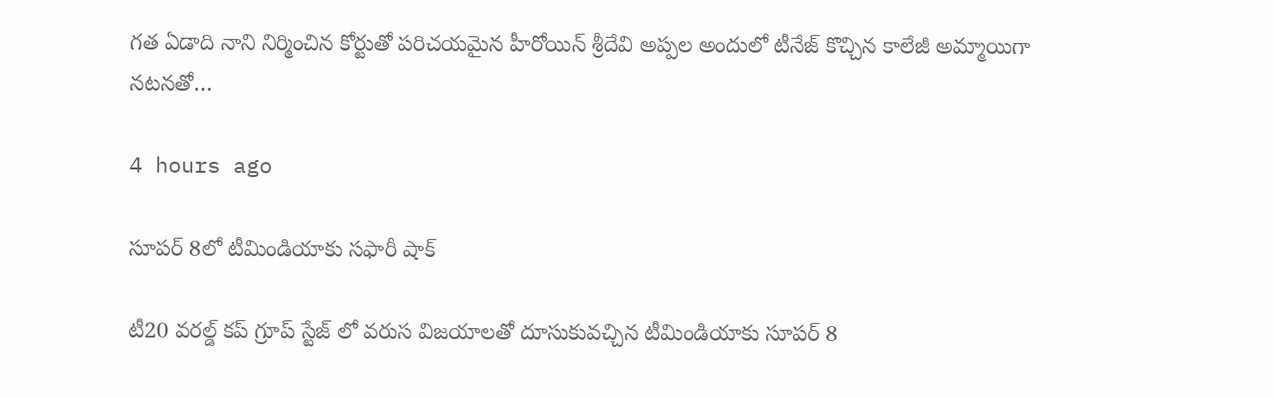గత ఏడాది నాని నిర్మించిన కోర్టుతో పరిచయమైన హీరోయిన్ శ్రీదేవి అప్పల అందులో టీనేజ్ కొచ్చిన కాలేజీ అమ్మాయిగా నటనతో…

4 hours ago

సూపర్ 8లో టీమిండియాకు సఫారీ షాక్

టీ20 వరల్డ్ కప్ గ్రూప్ స్టేజ్ లో వరుస విజయాలతో దూసుకువచ్చిన టీమిండియాకు సూపర్ 8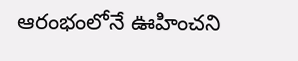ఆరంభంలోనే ఊహించని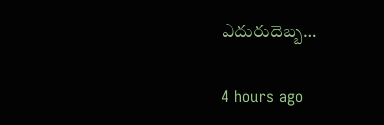ఎదురుదెబ్బ…

4 hours ago